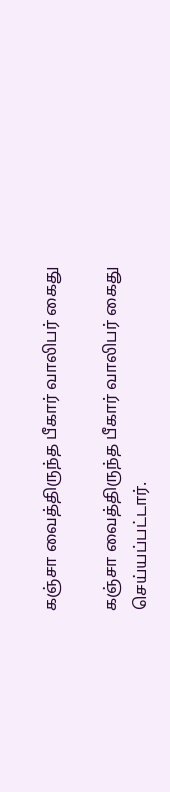கஞ்சா வைத்திருந்த பீகார் வாலிபர் கைது

கஞ்சா வைத்திருந்த பீகார் வாலிபர் கைது செய்யப்பட்டார்.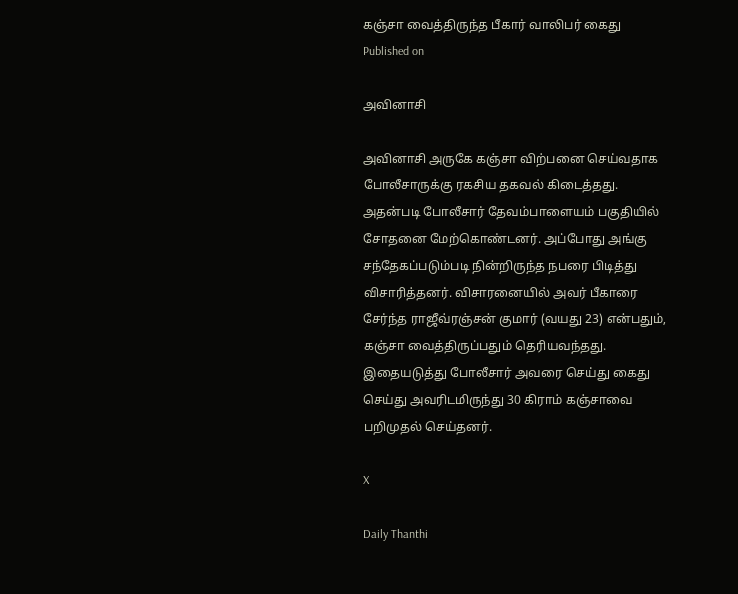கஞ்சா வைத்திருந்த பீகார் வாலிபர் கைது
Published on

அவினாசி

அவினாசி அருகே கஞ்சா விற்பனை செய்வதாக போலீசாருக்கு ரகசிய தகவல் கிடைத்தது. அதன்படி போலீசார் தேவம்பாளையம் பகுதியில் சோதனை மேற்கொண்டனர். அப்போது அங்கு சந்தேகப்படும்படி நின்றிருந்த நபரை பிடித்து விசாரித்தனர். விசாரனையில் அவர் பீகாரை சேர்ந்த ராஜீவ்ரஞ்சன் குமார் (வயது 23) என்பதும், கஞ்சா வைத்திருப்பதும் தெரியவந்தது. இதையடுத்து போலீசார் அவரை செய்து கைது செய்து அவரிடமிருந்து 30 கிராம் கஞ்சாவை பறிமுதல் செய்தனர்.

X

Daily Thanthi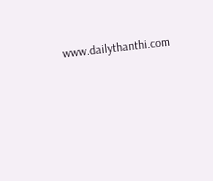www.dailythanthi.com